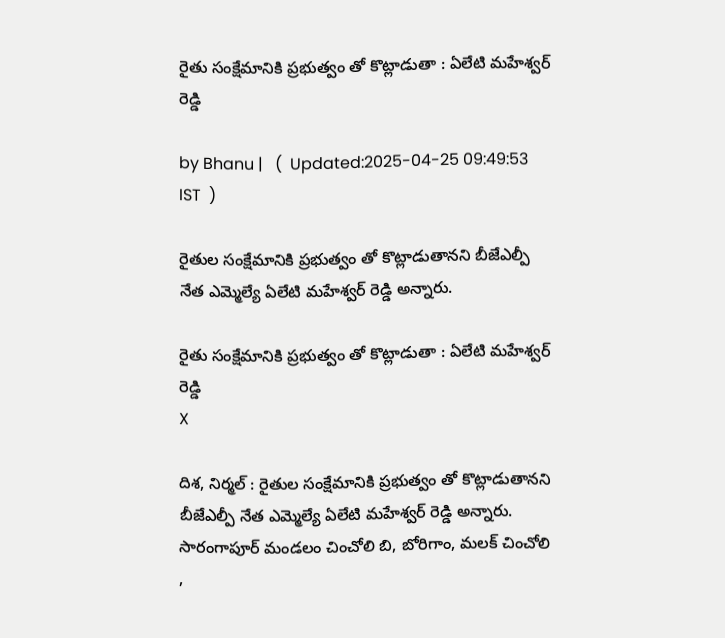రైతు సంక్షేమానికి ప్రభుత్వం తో కొట్లాడుతా : ఏలేటి మహేశ్వర్ రెడ్డి

by Bhanu |   (  Updated:2025-04-25 09:49:53  IST  )

రైతుల సంక్షేమానికి ప్రభుత్వం తో కొట్లాడుతానని బీజేఎల్పీ నేత ఎమ్మెల్యే ఏలేటి మహేశ్వర్ రెడ్డి అన్నారు.

రైతు సంక్షేమానికి ప్రభుత్వం తో కొట్లాడుతా : ఏలేటి మహేశ్వర్ రెడ్డి
X

దిశ, నిర్మల్ : రైతుల సంక్షేమానికి ప్రభుత్వం తో కొట్లాడుతానని బీజేఎల్పీ నేత ఎమ్మెల్యే ఏలేటి మహేశ్వర్ రెడ్డి అన్నారు. సారంగాపూర్ మండలం చించోలి బి, బోరిగాం, మలక్ చించోలి ,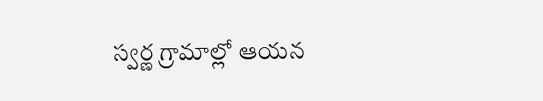స్వర్ణ గ్రామాల్లో ఆయన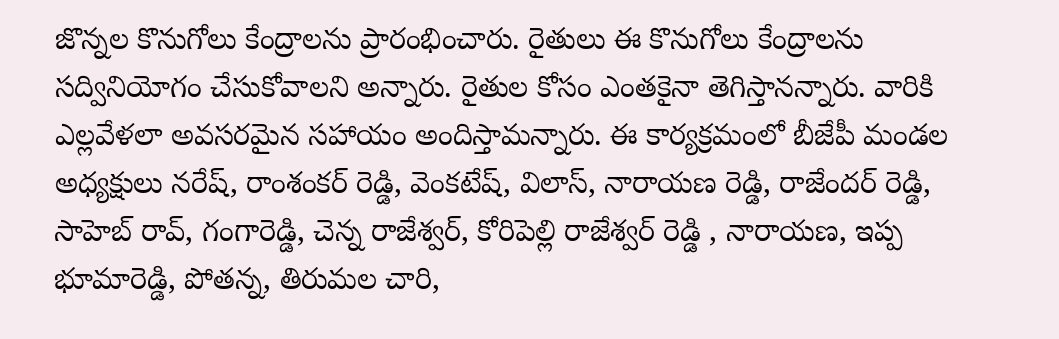జొన్నల కొనుగోలు కేంద్రాలను ప్రారంభించారు. రైతులు ఈ కొనుగోలు కేంద్రాలను సద్వినియోగం చేసుకోవాలని అన్నారు. రైతుల కోసం ఎంతకైనా తెగిస్తానన్నారు. వారికి ఎల్లవేళలా అవసరమైన సహాయం అందిస్తామన్నారు. ఈ కార్యక్రమంలో బీజేపీ మండల అధ్యక్షులు నరేష్, రాంశంకర్ రెడ్డి, వెంకటేష్, విలాస్, నారాయణ రెడ్డి, రాజేందర్ రెడ్డి, సాహెబ్ రావ్, గంగారెడ్డి, చెన్న రాజేశ్వర్, కోరిపెల్లి రాజేశ్వర్ రెడ్డి , నారాయణ, ఇప్ప భూమారెడ్డి, పోతన్న, తిరుమల చారి,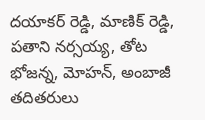దయాకర్ రెడ్డి, మాణిక్ రెడ్డి, పతాని నర్సయ్య, తోట భోజన్న, మోహన్, అంబాజీ తదితరులు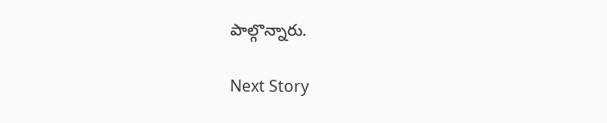పాల్గొన్నారు.

Next Story